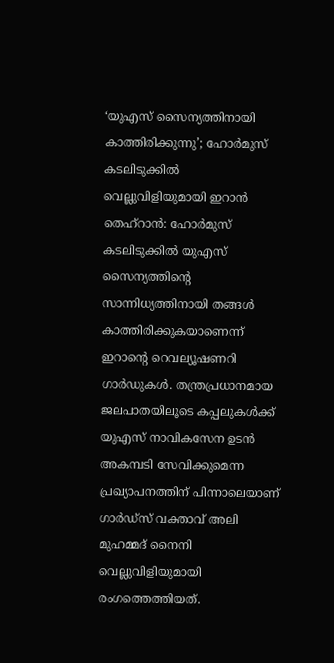‘യുഎസ് സൈന്യത്തിനായി കാത്തിരിക്കുന്നു’; ഹോർമുസ് കടലിടുക്കിൽ വെല്ലുവിളിയുമായി ഇറാൻ
തെഹ്റാൻ: ഹോർമുസ് കടലിടുക്കിൽ യുഎസ് സൈന്യത്തിന്റെ സാന്നിധ്യത്തിനായി തങ്ങൾ കാത്തിരിക്കുകയാണെന്ന് ഇറാന്റെ റെവല്യൂഷണറി ഗാർഡുകൾ. തന്ത്രപ്രധാനമായ ജലപാതയിലൂടെ കപ്പലുകൾക്ക് യുഎസ് നാവികസേന ഉടൻ അകമ്പടി സേവിക്കുമെന്ന പ്രഖ്യാപനത്തിന് പിന്നാലെയാണ് ഗാർഡ്സ് വക്താവ് അലി മുഹമ്മദ് നൈനി വെല്ലുവിളിയുമായി രംഗത്തെത്തിയത്.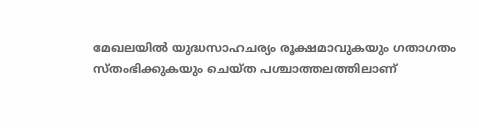മേഖലയിൽ യുദ്ധസാഹചര്യം രൂക്ഷമാവുകയും ഗതാഗതം സ്തംഭിക്കുകയും ചെയ്ത പശ്ചാത്തലത്തിലാണ്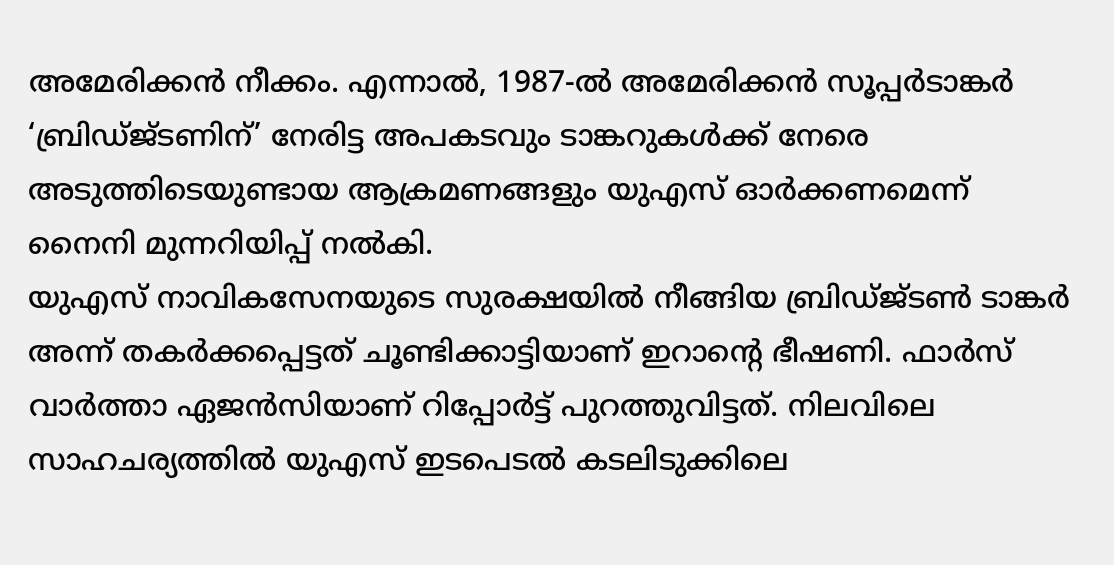അമേരിക്കൻ നീക്കം. എന്നാൽ, 1987-ൽ അമേരിക്കൻ സൂപ്പർടാങ്കർ ‘ബ്രിഡ്ജ്ടണിന്’ നേരിട്ട അപകടവും ടാങ്കറുകൾക്ക് നേരെ അടുത്തിടെയുണ്ടായ ആക്രമണങ്ങളും യുഎസ് ഓർക്കണമെന്ന് നൈനി മുന്നറിയിപ്പ് നൽകി.
യുഎസ് നാവികസേനയുടെ സുരക്ഷയിൽ നീങ്ങിയ ബ്രിഡ്ജ്ടൺ ടാങ്കർ അന്ന് തകർക്കപ്പെട്ടത് ചൂണ്ടിക്കാട്ടിയാണ് ഇറാന്റെ ഭീഷണി. ഫാർസ് വാർത്താ ഏജൻസിയാണ് റിപ്പോർട്ട് പുറത്തുവിട്ടത്. നിലവിലെ സാഹചര്യത്തിൽ യുഎസ് ഇടപെടൽ കടലിടുക്കിലെ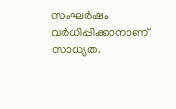സംഘർഷം വർധിപ്പിക്കാനാണ് സാധ്യത.